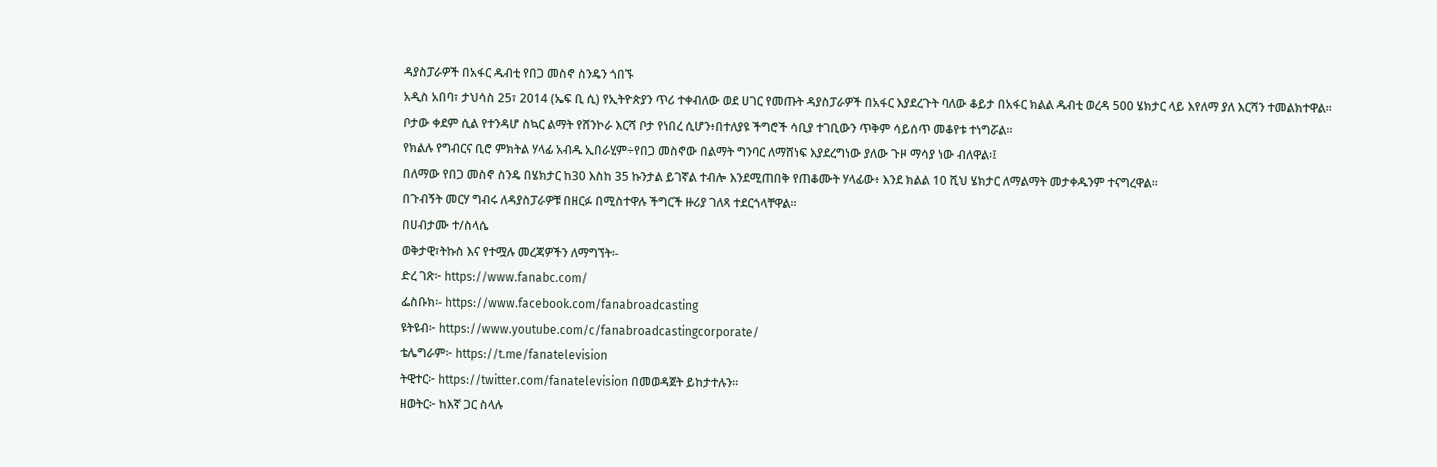ዳያስፓራዎች በአፋር ዱብቲ የበጋ መስኖ ስንዴን ጎበኙ
አዲስ አበባ፣ ታህሳስ 25፣ 2014 (ኤፍ ቢ ሲ) የኢትዮጵያን ጥሪ ተቀብለው ወደ ሀገር የመጡት ዳያስፓራዎች በአፋር እያደረጉት ባለው ቆይታ በአፋር ክልል ዱብቲ ወረዳ 500 ሄክታር ላይ እየለማ ያለ እርሻን ተመልክተዋል።
ቦታው ቀደም ሲል የተንዳሆ ስኳር ልማት የሸንኮራ እርሻ ቦታ የነበረ ሲሆን፥በተለያዩ ችግሮች ሳቢያ ተገቢውን ጥቅም ሳይሰጥ መቆየቱ ተነግሯል።
የክልሉ የግብርና ቢሮ ምክትል ሃላፊ አብዱ ኢበራሂም÷የበጋ መስኖው በልማት ግንባር ለማሸነፍ እያደረግነው ያለው ጉዞ ማሳያ ነው ብለዋል፡፤
በለማው የበጋ መስኖ ስንዴ በሄክታር ከ30 እስከ 35 ኩንታል ይገኛል ተብሎ እንደሚጠበቅ የጠቆሙት ሃላፊው፥ እንደ ክልል 10 ሺህ ሄክታር ለማልማት መታቀዱንም ተናግረዋል፡፡
በጉብኝት መርሃ ግብሩ ለዳያስፓራዎቹ በዘርፉ በሚስተዋሉ ችግርች ዙሪያ ገለጻ ተደርጎላቸዋል።
በሀብታሙ ተ/ስላሴ
ወቅታዊ፣ትኩስ እና የተሟሉ መረጃዎችን ለማግኘት፡-
ድረ ገጽ፦ https://www.fanabc.com/
ፌስቡክ፡- https://www.facebook.com/fanabroadcasting
ዩትዩብ፦ https://www.youtube.com/c/fanabroadcastingcorporate/
ቴሌግራም፦ https://t.me/fanatelevision
ትዊተር፦ https://twitter.com/fanatelevision በመወዳጀት ይከታተሉን፡፡
ዘወትር፦ ከእኛ ጋር ስላሉ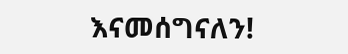እናመሰግናለን!